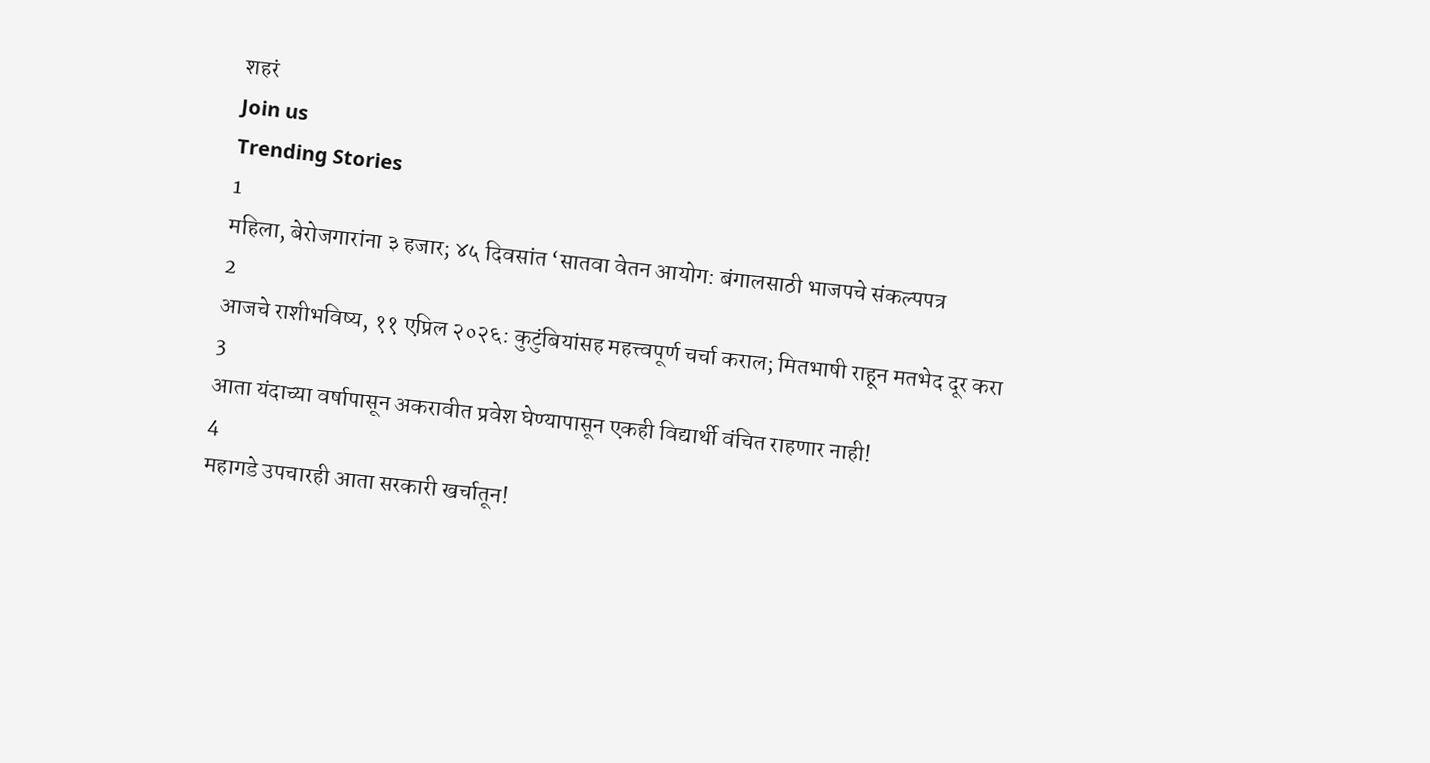शहरं
Join us
Trending Stories
1
महिला, बेरोजगारांना ३ हजार; ४५ दिवसांत ‘सातवा वेतन आयोग: बंगालसाठी भाजपचे संकल्पपत्र
2
आजचे राशीभविष्य, ११ एप्रिल २०२६: कुटुंबियांसह महत्त्वपूर्ण चर्चा कराल; मितभाषी राहून मतभेद दूर करा
3
आता यंदाच्या वर्षापासून अकरावीत प्रवेश घेण्यापासून एकही विद्यार्थी वंचित राहणार नाही!
4
महागडे उपचारही आता सरकारी खर्चातून!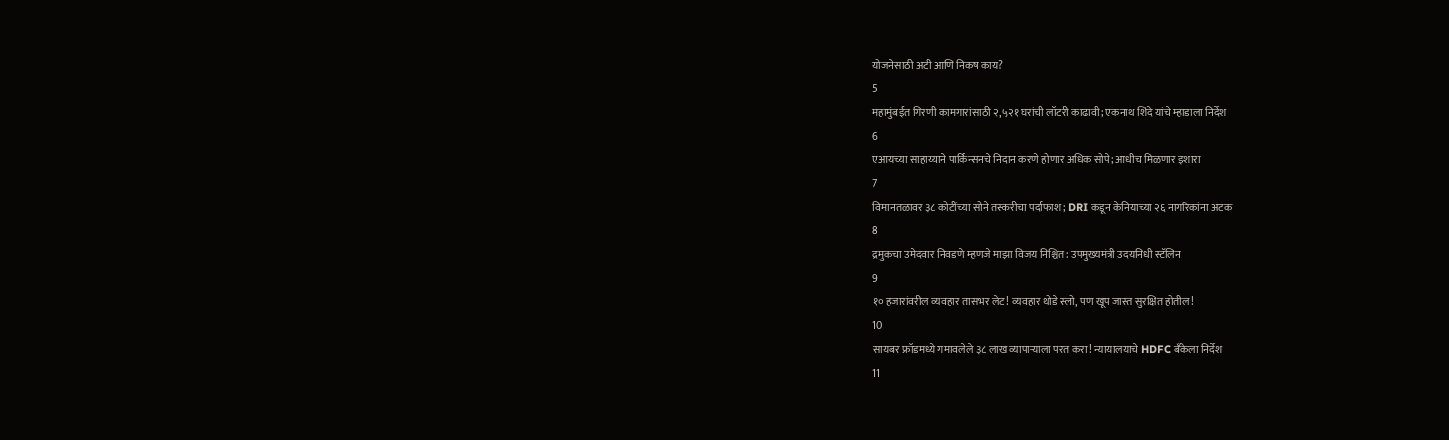योजनेसाठी अटी आणि निकष काय?
5
महामुंबईत गिरणी कामगारांसाठी २,५२१ घरांची लॉटरी काढावी; एकनाथ शिंदे यांचे म्हाडाला निर्देश
6
एआयच्या साहाय्याने पार्किन्सनचे निदान करणे होणार अधिक सोपे; आधीच मिळणार इशारा
7
विमानतळावर ३८ कोटींच्या सोने तस्करीचा पर्दाफाश; DRI कडून केनियाच्या २६ नागरिकांना अटक
8
द्रमुकचा उमेदवार निवडणे म्हणजे माझा विजय निश्चित: उपमुख्यमंत्री उदयनिधी स्टॅलिन
9
१० हजारांवरील व्यवहार तासभर लेट! व्यवहार थोडे स्लो, पण खूप जास्त सुरक्षित होतील!
10
सायबर फ्रॉडमध्ये गमावलेले ३८ लाख व्यापाऱ्याला परत करा! न्यायालयाचे HDFC बँकेला निर्देश
11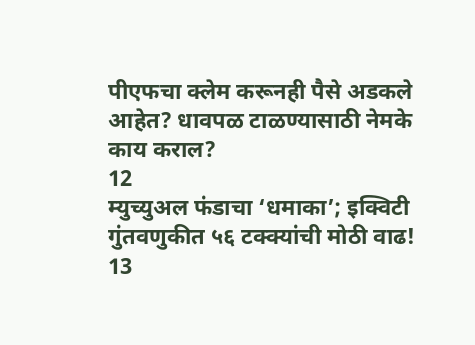पीएफचा क्लेम करूनही पैसे अडकले आहेत? धावपळ टाळण्यासाठी नेमके काय कराल?
12
म्युच्युअल फंडाचा ‘धमाका’; इक्विटी गुंतवणुकीत ५६ टक्क्यांची मोठी वाढ!
13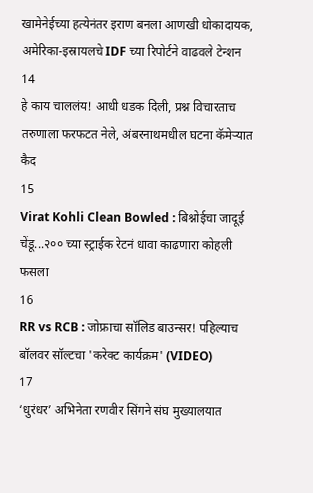खामेनेईच्या हत्येनंतर इराण बनला आणखी धोकादायक, अमेरिका-इस्रायलचे IDF च्या रिपोर्टने वाढवले टेन्शन
14
हे काय चाललंय! आधी धडक दिली, प्रश्न विचारताच तरुणाला फरफटत नेले, अंबरनाथमधील घटना कॅमेऱ्यात कैद
15
Virat Kohli Clean Bowled : बिश्नोईचा जादूई चेंडू...२०० च्या स्ट्राईक रेटनं धावा काढणारा कोहली फसला
16
RR vs RCB : जोफ्राचा सॉलिड बाउन्सर! पहिल्याच बॉलवर सॉल्टचा 'करेक्ट कार्यक्रम' (VIDEO)
17
‘धुरंधर’ अभिनेता रणवीर सिंगने संघ मुख्यालयात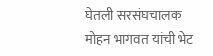घेतली सरसंघचालक मोहन भागवत यांची भेट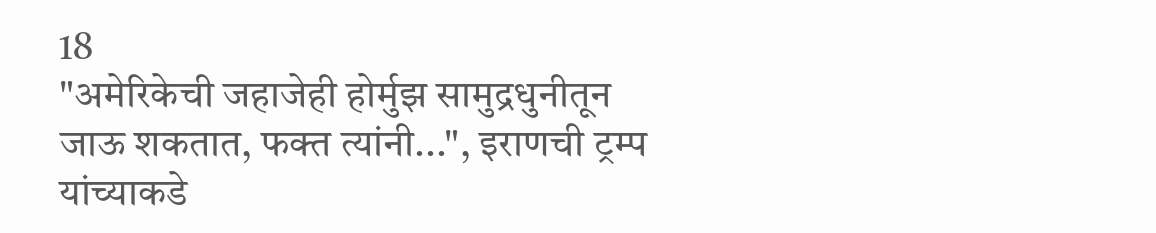18
"अमेरिकेची जहाजेही होर्मुझ सामुद्रधुनीतून जाऊ शकतात, फक्त त्यांनी...", इराणची ट्रम्प यांच्याकडे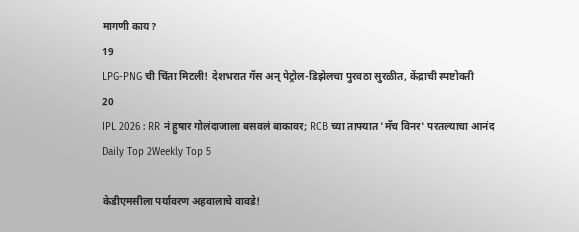मागणी काय?
19
LPG-PNG ची चिंता मिटली! देशभरात गॅस अन् पेट्रोल-डिझेलचा पुरवठा सुरळीत, केंद्राची स्पष्टोक्ती
20
IPL 2026 : RR नं हुषार गोलंदाजाला बसवलं बाकावर; RCB च्या ताफ्यात 'मॅच विनर' परतल्याचा आनंद
Daily Top 2Weekly Top 5

केडीएमसीला पर्यावरण अहवालाचे वावडे!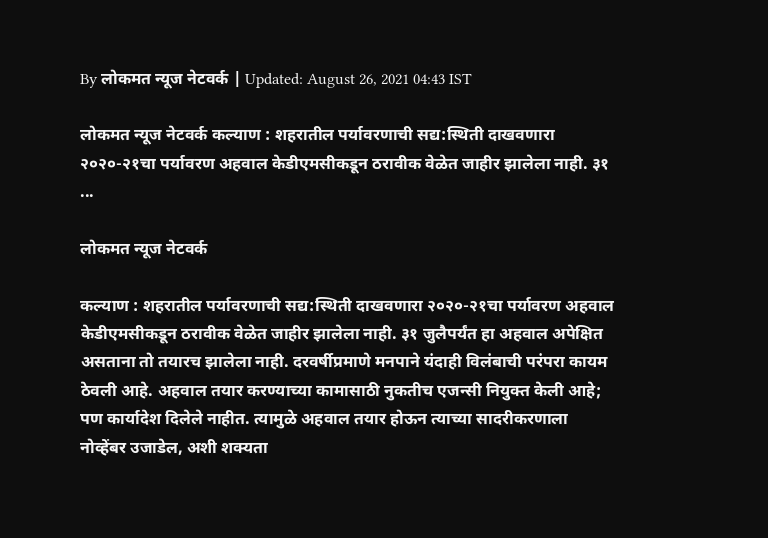By लोकमत न्यूज नेटवर्क | Updated: August 26, 2021 04:43 IST

लोकमत न्यूज नेटवर्क कल्याण : शहरातील पर्यावरणाची सद्य:स्थिती दाखवणारा २०२०-२१चा पर्यावरण अहवाल केडीएमसीकडून ठरावीक वेळेत जाहीर झालेला नाही. ३१ ...

लोकमत न्यूज नेटवर्क

कल्याण : शहरातील पर्यावरणाची सद्य:स्थिती दाखवणारा २०२०-२१चा पर्यावरण अहवाल केडीएमसीकडून ठरावीक वेळेत जाहीर झालेला नाही. ३१ जुलैपर्यंत हा अहवाल अपेक्षित असताना तो तयारच झालेला नाही. दरवर्षीप्रमाणे मनपाने यंदाही विलंबाची परंपरा कायम ठेवली आहे. अहवाल तयार करण्याच्या कामासाठी नुकतीच एजन्सी नियुक्त केली आहे; पण कार्यादेश दिलेले नाहीत. त्यामुळे अहवाल तयार होऊन त्याच्या सादरीकरणाला नोव्हेंबर उजाडेल, अशी शक्यता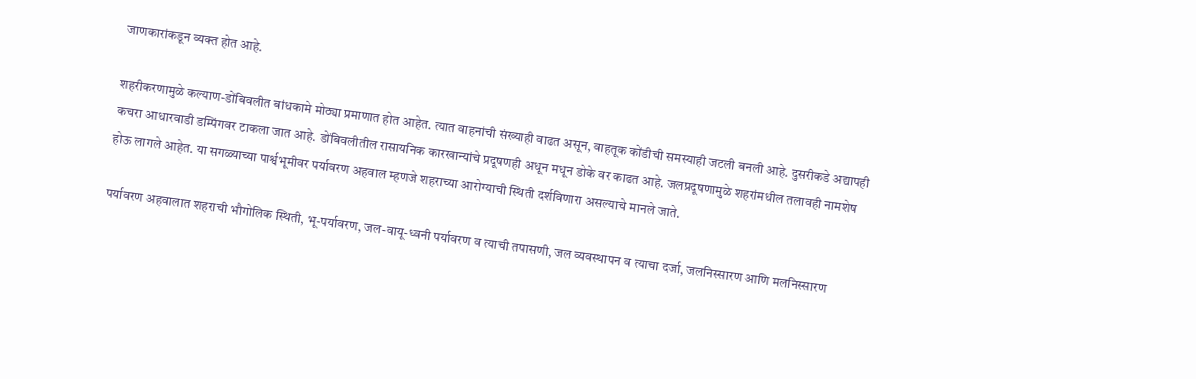जाणकारांकडून व्यक्त होत आहे.

शहरीकरणामुळे कल्याण-डोंबिवलीत बांधकामे मोठ्या प्रमाणात होत आहेत. त्यात वाहनांची संख्याही वाढत असून, वाहतूक कोंडीची समस्याही जटली बनली आहे. दुसरीकडे अद्यापही कचरा आधारवाडी डम्पिंगवर टाकला जात आहे. डोंबिवलीतील रासायनिक कारखान्यांचे प्रदूषणही अधून मधून डोके वर काढत आहे. जलप्रदूषणामुळे शहरांमधील तलावही नामशेष होऊ लागले आहेत. या सगळ्याच्या पार्श्वभूमीवर पर्यावरण अहवाल म्हणजे शहराच्या आरोग्याची स्थिती दर्शविणारा असल्याचे मानले जाते.

पर्यावरण अहवालात शहराची भौगोलिक स्थिती, भू-पर्यावरण, जल-वायू-ध्वनी पर्यावरण व त्याची तपासणी, जल व्यवस्थापन व त्याचा दर्जा, जलनिस्सारण आणि मलनिस्सारण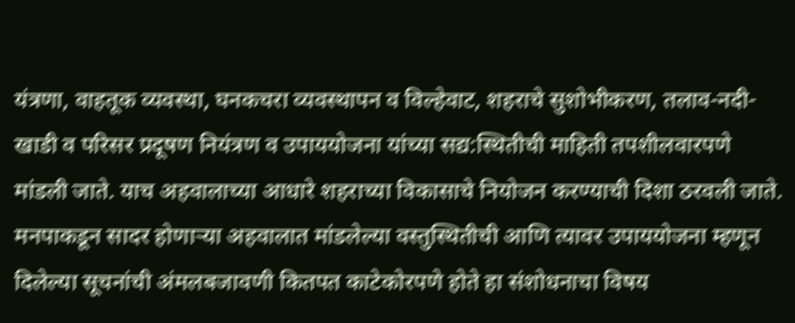यंत्रणा, वाहतूक व्यवस्था, घनकचरा व्यवस्थापन व विल्हेवाट, शहराचे सुशोभीकरण, तलाव-नदी-खाडी व परिसर प्रदूषण नियंत्रण व उपाययोजना यांच्या सद्य:स्थितीची माहिती तपशीलवारपणे मांडली जाते. याच अहवालाच्या आधारे शहराच्या विकासाचे नियोजन करण्याची दिशा ठरवली जाते. मनपाकडून सादर होणाऱ्या अहवालात मांडलेल्या वस्तुस्थितीची आणि त्यावर उपाययोजना म्हणून दिलेल्या सूचनांची अंमलबजावणी कितपत काटेकोरपणे होते हा संशोधनाचा विषय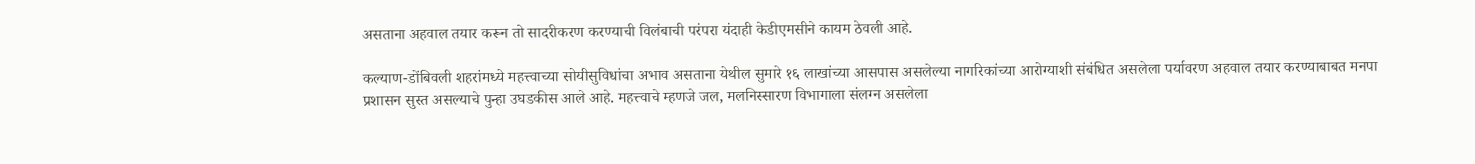असताना अहवाल तयार करून तो सादरीकरण करण्याची विलंबाची परंपरा यंदाही केडीएमसीने कायम ठेवली आहे.

कल्याण-डोंबिवली शहरांमध्ये महत्त्वाच्या सोयीसुविधांचा अभाव असताना येथील सुमारे १६ लाखांच्या आसपास असलेल्या नागरिकांच्या आरोग्याशी संबंधित असलेला पर्यावरण अहवाल तयार करण्याबाबत मनपा प्रशासन सुस्त असल्याचे पुन्हा उघडकीस आले आहे. महत्त्वाचे म्हणजे जल, मलनिस्सारण विभागाला संलग्न असलेला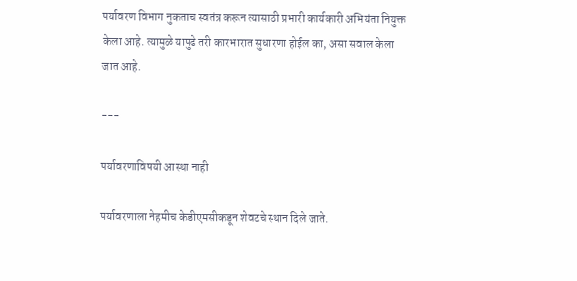पर्यावरण विभाग नुकताच स्वतंत्र करून त्यासाठी प्रभारी कार्यकारी अभियंता नियुक्त केला आहे. त्यामुळे यापुढे तरी कारभारात सुधारणा होईल का, असा सवाल केला जात आहे.

---

पर्यावरणाविषयी आस्था नाही

पर्यावरणाला नेहमीच केडीएमसीकडून शेवटचे स्थान दिले जाते.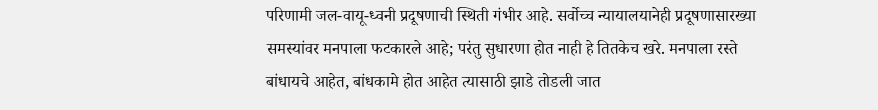परिणामी जल-वायू-ध्वनी प्रदूषणाची स्थिती गंभीर आहे. सर्वोच्च न्यायालयानेही प्रदूषणासारख्या समस्यांवर मनपाला फटकारले आहे; परंतु सुधारणा होत नाही हे तितकेच खरे. मनपाला रस्ते बांधायचे आहेत, बांधकामे होत आहेत त्यासाठी झाडे तोडली जात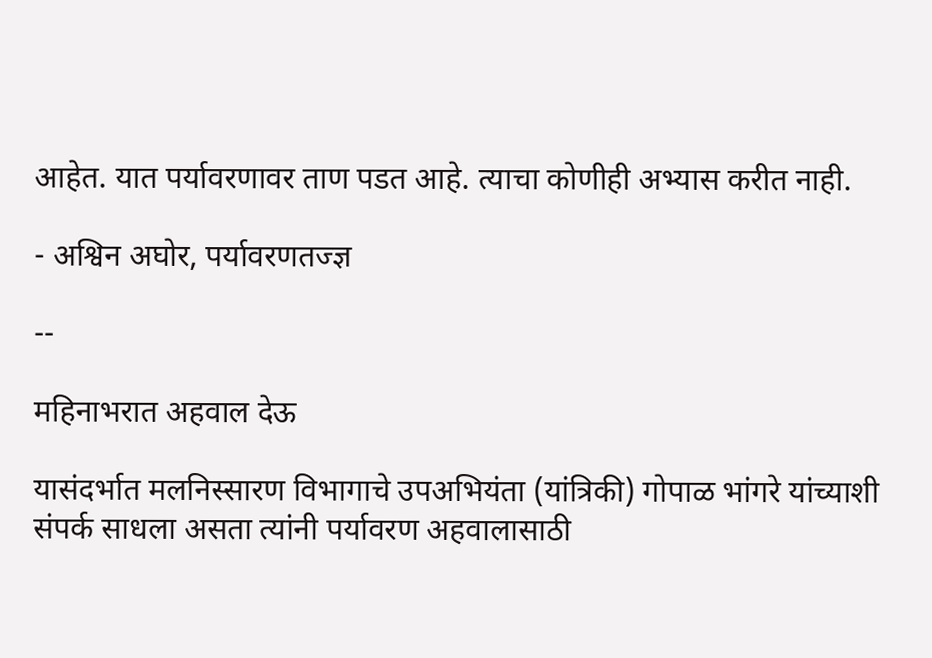आहेत. यात पर्यावरणावर ताण पडत आहे. त्याचा कोणीही अभ्यास करीत नाही.

- अश्विन अघोर, पर्यावरणतज्ज्ञ

--

महिनाभरात अहवाल देऊ

यासंदर्भात मलनिस्सारण विभागाचे उपअभियंता (यांत्रिकी) गोपाळ भांगरे यांच्याशी संपर्क साधला असता त्यांनी पर्यावरण अहवालासाठी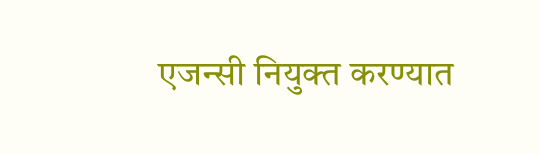एजन्सी नियुक्त करण्यात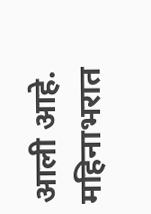आली आहे. महिनाभरात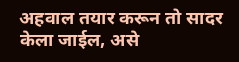अहवाल तयार करून तो सादर केला जाईल, असे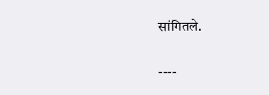सांगितले.

----